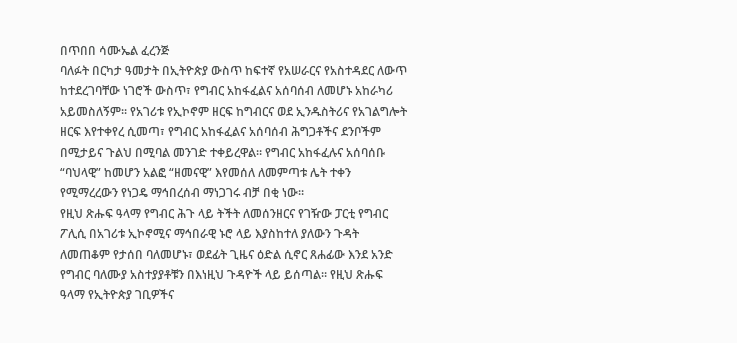በጥበበ ሳሙኤል ፈረንጅ
ባለፉት በርካታ ዓመታት በኢትዮጵያ ውስጥ ከፍተኛ የአሠራርና የአስተዳደር ለውጥ ከተደረገባቸው ነገሮች ውስጥ፣ የግብር አከፋፈልና አሰባሰብ ለመሆኑ አከራካሪ አይመስለኝም፡፡ የአገሪቱ የኢኮኖም ዘርፍ ከግብርና ወደ ኢንዱስትሪና የአገልግሎት ዘርፍ እየተቀየረ ሲመጣ፣ የግብር አከፋፈልና አሰባሰብ ሕግጋቶችና ደንቦችም በሚታይና ጉልህ በሚባል መንገድ ተቀይረዋል። የግብር አከፋፈሉና አሰባሰቡ “ባህላዊ” ከመሆን አልፎ “ዘመናዊ” እየመሰለ ለመምጣቱ ሌት ተቀን የሚማረረውን የነጋዴ ማኅበረሰብ ማነጋገሩ ብቻ በቂ ነው።
የዚህ ጽሑፍ ዓላማ የግብር ሕጉ ላይ ትችት ለመሰንዘርና የገዥው ፓርቲ የግብር ፖሊሲ በአገሪቱ ኢኮኖሚና ማኅበራዊ ኑሮ ላይ እያስከተለ ያለውን ጉዳት ለመጠቆም የታሰበ ባለመሆኑ፣ ወደፊት ጊዜና ዕድል ሲኖር ጸሐፊው እንደ አንድ የግብር ባለሙያ አስተያያቶቹን በእነዚህ ጉዳዮች ላይ ይሰጣል። የዚህ ጽሑፍ ዓላማ የኢትዮጵያ ገቢዎችና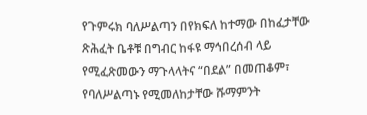የጉምሩክ ባለሥልጣን በየክፍለ ከተማው በከፈታቸው ጽሕፈት ቤቶቹ በግብር ከፋዩ ማኅበረሰብ ላይ የሚፈጽመውን ማጉላላትና “በደል” በመጠቆም፣ የባለሥልጣኑ የሚመለከታቸው ሹማምንት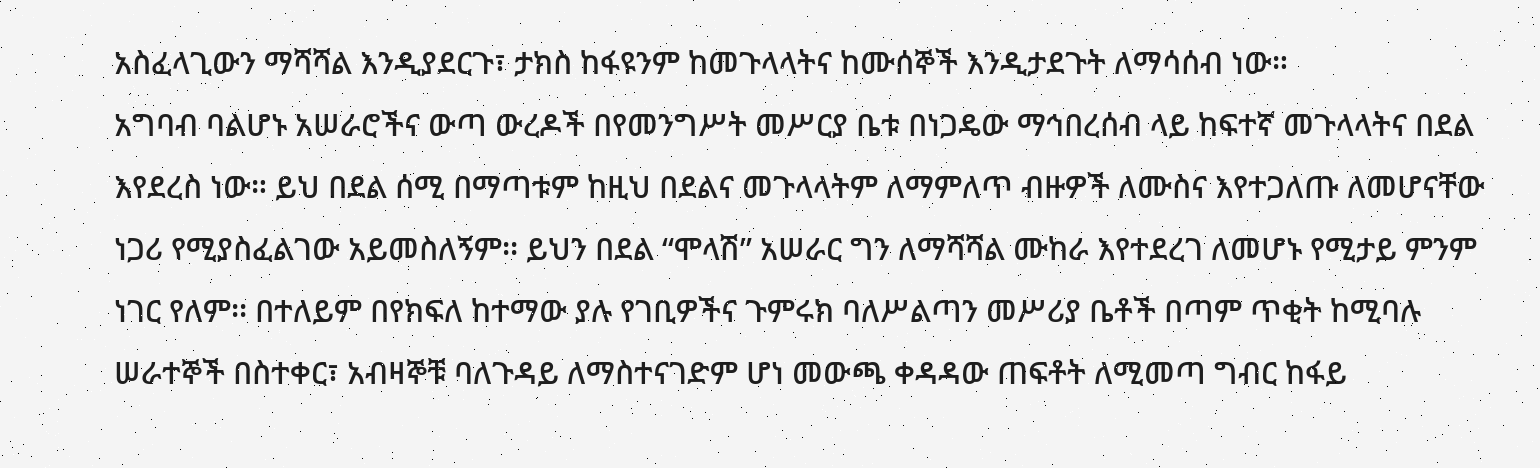አስፈላጊውን ማሻሻል እንዲያደርጉ፣ ታክስ ከፋዩንም ከመጉላላትና ከሙሰኞች እንዲታደጉት ለማሳሰብ ነው።
አግባብ ባልሆኑ አሠራሮችና ውጣ ውረዶች በየመንግሥት መሥርያ ቤቱ በነጋዴው ማኅበረሰብ ላይ ከፍተኛ መጉላላትና በደል እየደረስ ነው። ይህ በደል ሰሚ በማጣቱም ከዚህ በደልና መጉላላትም ለማምለጥ ብዙዎች ለሙስና እየተጋለጡ ለመሆናቸው ነጋሪ የሚያስፈልገው አይመስለኝም፡፡ ይህን በደል “ሞላሽ” አሠራር ግን ለማሻሻል ሙከራ እየተደረገ ለመሆኑ የሚታይ ምንም ነገር የለም፡፡ በተለይም በየክፍለ ከተማው ያሉ የገቢዎችና ጉምሩክ ባለሥልጣን መሥሪያ ቤቶች በጣም ጥቂት ከሚባሉ ሠራተኞች በስተቀር፣ አብዛኞቹ ባለጉዳይ ለማስተናገድም ሆነ መውጫ ቀዳዳው ጠፍቶት ለሚመጣ ግብር ከፋይ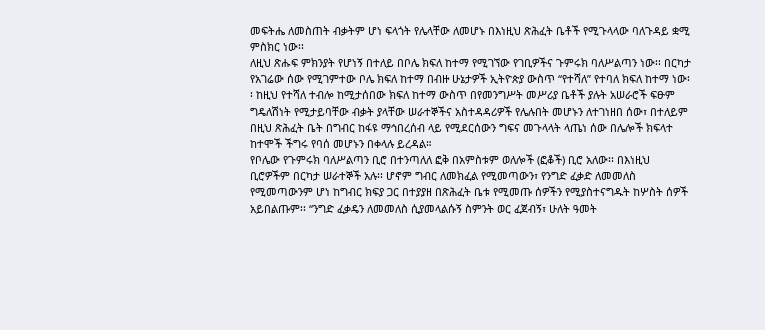መፍትሔ ለመስጠት ብቃትም ሆነ ፍላጎት የሌላቸው ለመሆኑ በእነዚህ ጽሕፈት ቤቶች የሚጉላላው ባለጉዳይ ቋሚ ምስክር ነው፡፡
ለዚህ ጽሑፍ ምክንያት የሆነኝ በተለይ በቦሌ ክፍለ ከተማ የሚገኘው የገቢዎችና ጉምሩክ ባለሥልጣን ነው፡፡ በርካታ የአገሬው ሰው የሚገምተው ቦሌ ክፍለ ከተማ በብዙ ሁኔታዎች ኢትዮጵያ ውስጥ “የተሻለ” የተባለ ክፍለ ከተማ ነው፡፡ ከዚህ የተሻለ ተብሎ ከሚታሰበው ክፍለ ከተማ ውስጥ በየመንግሥት መሥሪያ ቤቶች ያሉት አሠራሮች ፍፁም ግዴለሽነት የሚታይባቸው ብቃት ያላቸው ሠራተኞችና አስተዳዳሪዎች የሌሉበት መሆኑን ለተገነዘበ ሰው፣ በተለይም በዚህ ጽሕፈት ቤት በግብር ከፋዩ ማኅበረሰብ ላይ የሚደርሰውን ግፍና መጉላላት ላጤነ ሰው በሌሎች ክፍላተ ከተሞች ችግሩ የባሰ መሆኑን በቀላሉ ይረዳል።
የቦሌው የጉምሩክ ባለሥልጣን ቢሮ በተንጣለለ ፎቅ በአምስቱም ወለሎች (ፎቆች) ቢሮ አለው፡፡ በእነዚህ ቢሮዎችም በርካታ ሠራተኞች አሉ፡፡ ሆኖም ግብር ለመክፈል የሚመጣውን፣ የንግድ ፈቃድ ለመመለስ የሚመጣውንም ሆነ ከግብር ክፍያ ጋር በተያያዘ በጽሕፈት ቤቱ የሚመጡ ሰዎችን የሚያስተናግዱት ከሦስት ሰዎች አይበልጡም፡፡ “ንግድ ፈቃዴን ለመመለስ ሲያመላልሱኝ ስምንት ወር ፈጀብኝ፣ ሁለት ዓመት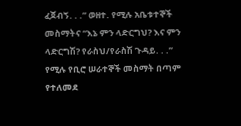ፈጀብኝ. . .” ወዘተ. የሚሉ አቤቱተኞች መስማትና “እኔ ምን ላድርግህ? እና ምን ላድርግሽ? የራስህ/የራስሽ ጉዳይ. . .” የሚሉ የቢሮ ሠራተኞች መስማት በጣም የተለመደ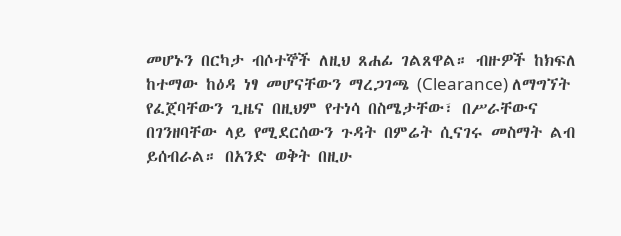መሆኑን በርካታ ብሶተኞች ለዚህ ጸሐፊ ገልጸዋል። ብዙዎች ከክፍለ ከተማው ከዕዳ ነፃ መሆናቸውን ማረጋገጫ (Clearance) ለማግኘት የፈጀባቸውን ጊዜና በዚህም የተነሳ በስሜታቸው፣ በሥራቸውና በገንዘባቸው ላይ የሚደርሰውን ጉዳት በምሬት ሲናገሩ መስማት ልብ ይሰብራል። በአንድ ወቅት በዚሁ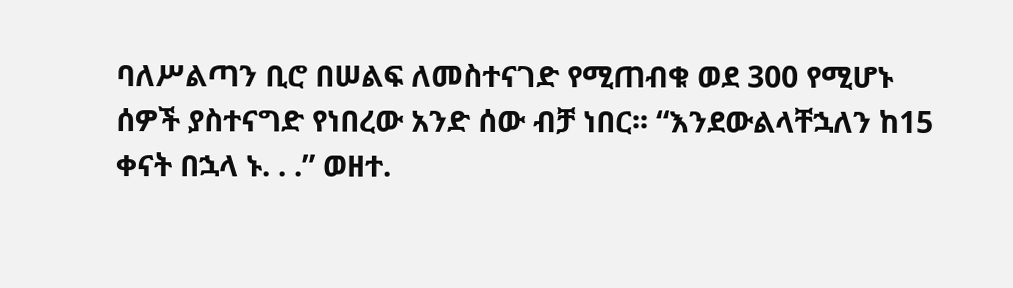ባለሥልጣን ቢሮ በሠልፍ ለመስተናገድ የሚጠብቁ ወደ 300 የሚሆኑ ሰዎች ያስተናግድ የነበረው አንድ ሰው ብቻ ነበር፡፡ “እንደውልላቸኋለን ከ15 ቀናት በኋላ ኑ. . .” ወዘተ.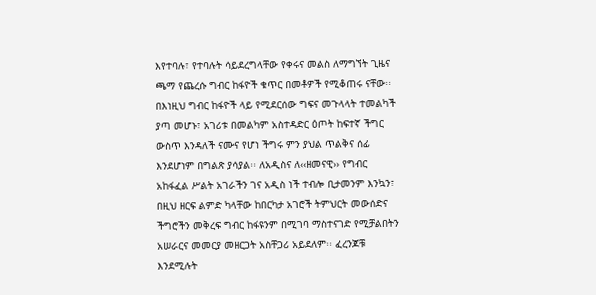እየተባሉ፣ የተባሉት ሳይደረግላቸው የቀሩና መልስ ለማግኘት ጊዜና ጫማ የጨረሱ ግብር ከፋዮች ቁጥር በመቶዎች የሚቆጠሩ ናቸው፡፡
በእነዚህ ግብር ከፋዮች ላይ የሚደርሰው ግፍና መጉላላት ተመልካች ያጣ መሆኑ፣ አገሪቱ በመልካም አስተዳድር ዕጦት ከፍተኛ ችግር ውስጥ እንዳለች ናሙና የሆነ ችግሩ ምን ያህል ጥልቅና ሰፊ እንደሆነም በግልጽ ያሳያል፡፡ ለአዲስና ለ‹‹ዘመናዊ›› የግብር አከፋፈል ሥልት አገራችን ገና አዲስ ነች ተብሎ ቢታመንም እንኳን፣ በዚህ ዘርፍ ልምድ ካላቸው ከበርካታ አገሮች ትምህርት መውሰድና ችግሮችን መቅረፍ ግብር ከፋዩንም በሚገባ ማስተናገድ የሚቻልበትን አሠራርና መመርያ መዘርጋት አስቸጋሪ አይደለም፡፡ ፈረንጆቹ እንደሚሉት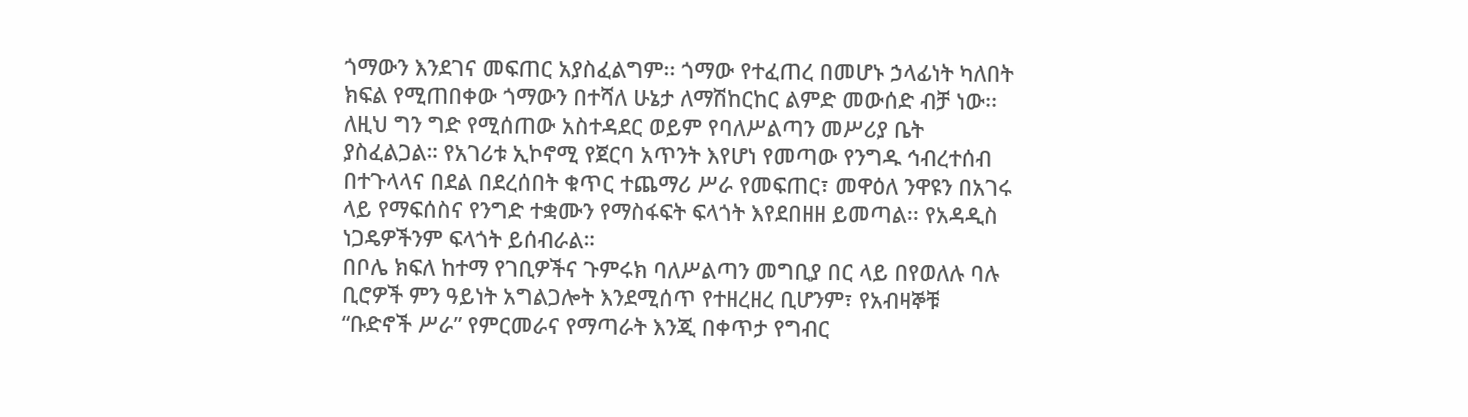ጎማውን እንደገና መፍጠር አያስፈልግም፡፡ ጎማው የተፈጠረ በመሆኑ ኃላፊነት ካለበት ክፍል የሚጠበቀው ጎማውን በተሻለ ሁኔታ ለማሽከርከር ልምድ መውሰድ ብቻ ነው፡፡ ለዚህ ግን ግድ የሚሰጠው አስተዳደር ወይም የባለሥልጣን መሥሪያ ቤት ያስፈልጋል። የአገሪቱ ኢኮኖሚ የጀርባ አጥንት እየሆነ የመጣው የንግዱ ኅብረተሰብ በተጉላላና በደል በደረሰበት ቁጥር ተጨማሪ ሥራ የመፍጠር፣ መዋዕለ ንዋዩን በአገሩ ላይ የማፍሰስና የንግድ ተቋሙን የማስፋፍት ፍላጎት እየደበዘዘ ይመጣል፡፡ የአዳዲስ ነጋዴዎችንም ፍላጎት ይሰብራል።
በቦሌ ክፍለ ከተማ የገቢዎችና ጉምሩክ ባለሥልጣን መግቢያ በር ላይ በየወለሉ ባሉ ቢሮዎች ምን ዓይነት አግልጋሎት እንደሚሰጥ የተዘረዘረ ቢሆንም፣ የአብዛኞቹ “ቡድኖች ሥራ” የምርመራና የማጣራት እንጂ በቀጥታ የግብር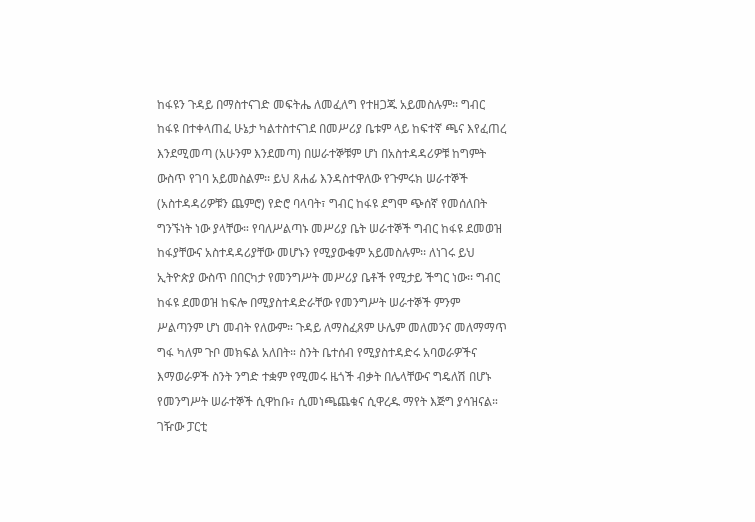ከፋዩን ጉዳይ በማስተናገድ መፍትሔ ለመፈለግ የተዘጋጁ አይመስሉም፡፡ ግብር ከፋዩ በተቀላጠፈ ሁኔታ ካልተስተናገደ በመሥሪያ ቤቱም ላይ ከፍተኛ ጫና እየፈጠረ እንደሚመጣ (አሁንም እንደመጣ) በሠራተኞቹም ሆነ በአስተዳዳሪዎቹ ከግምት ውስጥ የገባ አይመስልም፡፡ ይህ ጸሐፊ እንዳስተዋለው የጉምሩክ ሠራተኞች (አስተዳዳሪዎቹን ጨምሮ) የድሮ ባላባት፣ ግብር ከፋዩ ደግሞ ጭሰኛ የመሰለበት ግንኙነት ነው ያላቸው። የባለሥልጣኑ መሥሪያ ቤት ሠራተኞች ግብር ከፋዩ ደመወዝ ከፋያቸውና አስተዳዳሪያቸው መሆኑን የሚያውቁም አይመስሉም፡፡ ለነገሩ ይህ ኢትዮጵያ ውስጥ በበርካታ የመንግሥት መሥሪያ ቤቶች የሚታይ ችግር ነው፡፡ ግብር ከፋዩ ደመወዝ ከፍሎ በሚያስተዳድራቸው የመንግሥት ሠራተኞች ምንም ሥልጣንም ሆነ መብት የለውም። ጉዳይ ለማስፈጸም ሁሌም መለመንና መለማማጥ ግፋ ካለም ጉቦ መክፍል አለበት። ስንት ቤተሰብ የሚያስተዳድሩ አባወራዎችና እማወራዎች ስንት ንግድ ተቋም የሚመሩ ዜጎች ብቃት በሌላቸውና ግዴለሽ በሆኑ የመንግሥት ሠራተኞች ሲዋከቡ፣ ሲመነጫጨቁና ሲዋረዱ ማየት እጅግ ያሳዝናል።
ገዥው ፓርቲ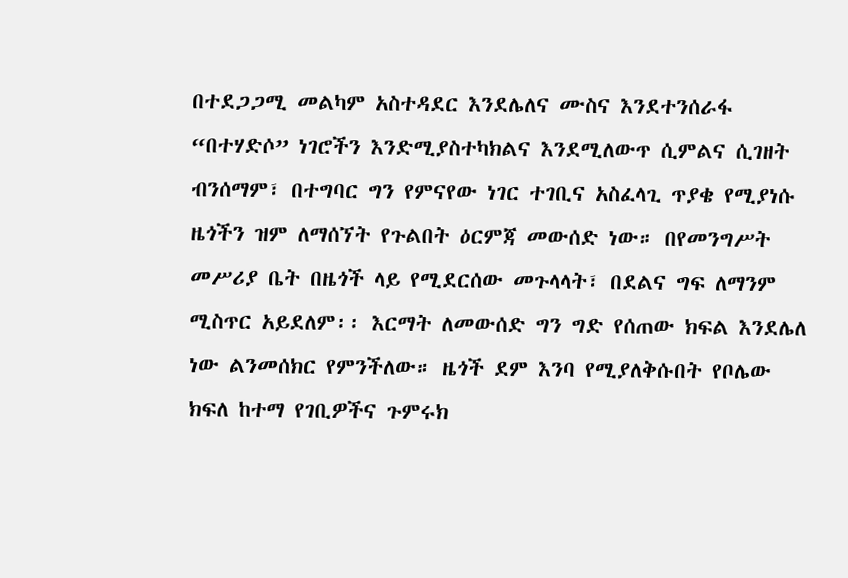በተደጋጋሚ መልካም አስተዳደር እንደሌለና ሙስና እንደተንሰራፋ “በተሃድሶ” ነገሮችን እንድሚያስተካክልና እንደሚለውጥ ሲምልና ሲገዘት ብንሰማም፣ በተግባር ግን የምናየው ነገር ተገቢና አስፈላጊ ጥያቄ የሚያነሱ ዜጎችን ዝም ለማሰኘት የጉልበት ዕርምጃ መውሰድ ነው። በየመንግሥት መሥሪያ ቤት በዜጎች ላይ የሚደርሰው መጉላላት፣ በደልና ግፍ ለማንም ሚስጥር አይደለም፡፡ እርማት ለመውሰድ ግን ግድ የሰጠው ክፍል እንደሌለ ነው ልንመሰክር የምንችለው። ዜጎች ደም እንባ የሚያለቅሱበት የቦሌው ክፍለ ከተማ የገቢዎችና ጉምሩክ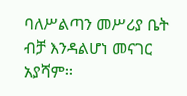ባለሥልጣን መሥሪያ ቤት ብቻ እንዳልሆነ መናገር አያሻም፡፡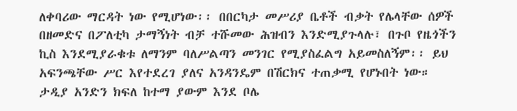ለቀባሪው ማርዳት ነው የሚሆነው፡፡ በበርካታ መሥሪያ ቤቶች ብቃት የሌላቸው ሰዎች በዘመድና በፖለቲካ ታማኝነት ብቻ ተሹመው ሕዝብን እንድሚያጉላሉ፣ በጉቦ የዜጎችን ኪስ እንደሚያራቁቱ ለማንም ባለሥልጣን መንገር የሚያስፈልግ አይመስለኝም፡፡ ይህ አፍንጫቸው ሥር እየተደረገ ያለና አንዳንዴም በሽርክና ተጠቃሚ የሆኑበት ነው። ታዲያ አንድን ክፍለ ከተማ ያውም እንደ ቦሌ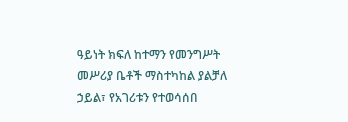ዓይነት ክፍለ ከተማን የመንግሥት መሥሪያ ቤቶች ማስተካከል ያልቻለ ኃይል፣ የአገሪቱን የተወሳሰበ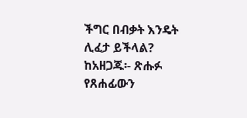ችግር በብቃት እንዴት ሊፈታ ይችላል?
ከአዘጋጁ፡- ጽሑፉ የጸሐፊውን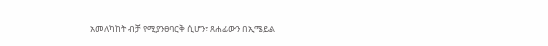አመለካከት ብቻ የሚያንፀባርቅ ሲሆን፣ ጸሐፊውን በኢሜይል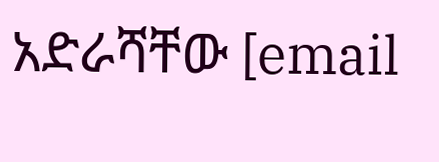አድራሻቸው [email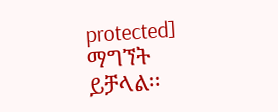protected] ማግኘት ይቻላል፡፡